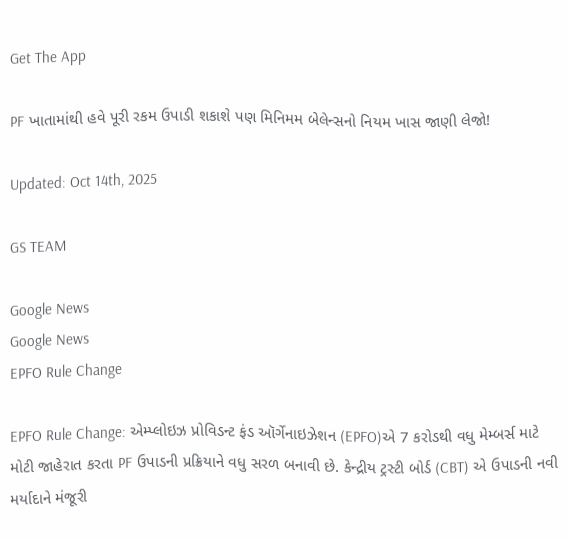Get The App

PF ખાતામાંથી હવે પૂરી રકમ ઉપાડી શકાશે પણ મિનિમમ બેલેન્સનો નિયમ ખાસ જાણી લેજો!

Updated: Oct 14th, 2025

GS TEAM

Google News
Google News
EPFO Rule Change

EPFO Rule Change: એમ્પ્લોઇઝ પ્રોવિડન્ટ ફંડ ઑર્ગેનાઇઝેશન (EPFO)એ 7 કરોડથી વધુ મેમ્બર્સ માટે મોટી જાહેરાત કરતા PF ઉપાડની પ્રક્રિયાને વધુ સરળ બનાવી છે. કેન્દ્રીય ટ્રસ્ટી બોર્ડ (CBT) એ ઉપાડની નવી મર્યાદાને મંજૂરી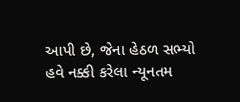આપી છે, જેના હેઠળ સભ્યો હવે નક્કી કરેલા ન્યૂનતમ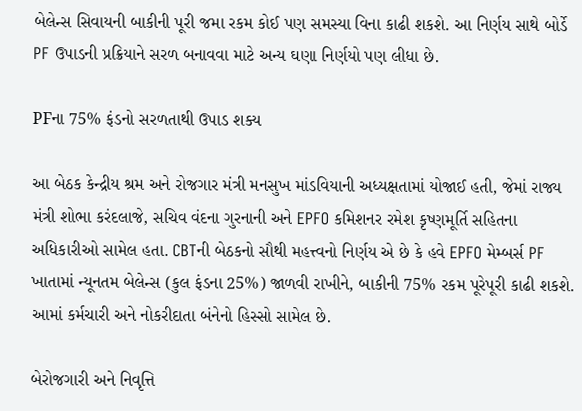બેલેન્સ સિવાયની બાકીની પૂરી જમા રકમ કોઈ પણ સમસ્યા વિના કાઢી શકશે. આ નિર્ણય સાથે બોર્ડે PF ઉપાડની પ્રક્રિયાને સરળ બનાવવા માટે અન્ય ઘણા નિર્ણયો પણ લીધા છે.

PFના 75% ફંડનો સરળતાથી ઉપાડ શક્ય

આ બેઠક કેન્દ્રીય શ્રમ અને રોજગાર મંત્રી મનસુખ માંડવિયાની અધ્યક્ષતામાં યોજાઈ હતી, જેમાં રાજ્ય મંત્રી શોભા કરંદલાજે, સચિવ વંદના ગુરનાની અને EPFO કમિશનર રમેશ કૃષ્ણમૂર્તિ સહિતના અધિકારીઓ સામેલ હતા. CBTની બેઠકનો સૌથી મહત્ત્વનો નિર્ણય એ છે કે હવે EPFO મેમ્બર્સ PF ખાતામાં ન્યૂનતમ બેલેન્સ (કુલ ફંડના 25%) જાળવી રાખીને, બાકીની 75% રકમ પૂરેપૂરી કાઢી શકશે. આમાં કર્મચારી અને નોકરીદાતા બંનેનો હિસ્સો સામેલ છે.

બેરોજગારી અને નિવૃત્તિ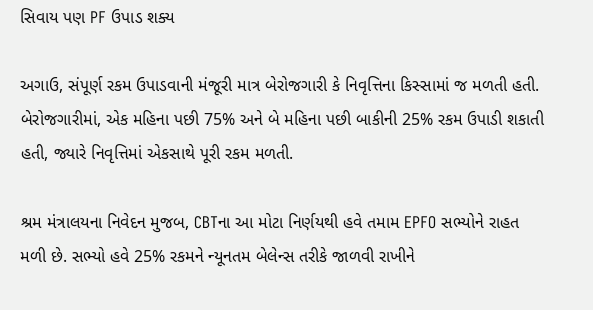સિવાય પણ PF ઉપાડ શક્ય

અગાઉ, સંપૂર્ણ રકમ ઉપાડવાની મંજૂરી માત્ર બેરોજગારી કે નિવૃત્તિના કિસ્સામાં જ મળતી હતી. બેરોજગારીમાં, એક મહિના પછી 75% અને બે મહિના પછી બાકીની 25% રકમ ઉપાડી શકાતી હતી, જ્યારે નિવૃત્તિમાં એકસાથે પૂરી રકમ મળતી.

શ્રમ મંત્રાલયના નિવેદન મુજબ, CBTના આ મોટા નિર્ણયથી હવે તમામ EPFO સભ્યોને રાહત મળી છે. સભ્યો હવે 25% રકમને ન્યૂનતમ બેલેન્સ તરીકે જાળવી રાખીને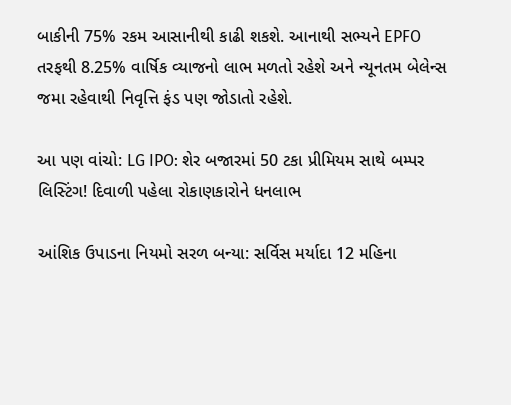બાકીની 75% રકમ આસાનીથી કાઢી શકશે. આનાથી સભ્યને EPFO તરફથી 8.25% વાર્ષિક વ્યાજનો લાભ મળતો રહેશે અને ન્યૂનતમ બેલેન્સ જમા રહેવાથી નિવૃત્તિ ફંડ પણ જોડાતો રહેશે.

આ પણ વાંચો: LG IPO: શેર બજારમાં 50 ટકા પ્રીમિયમ સાથે બમ્પર લિસ્ટિંગ! દિવાળી પહેલા રોકાણકારોને ધનલાભ

આંશિક ઉપાડના નિયમો સરળ બન્યા: સર્વિસ મર્યાદા 12 મહિના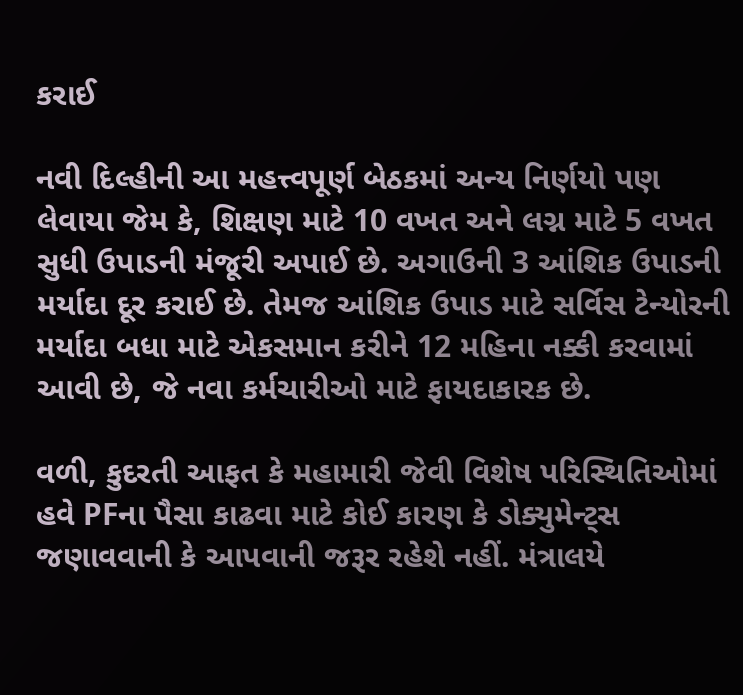કરાઈ

નવી દિલ્હીની આ મહત્ત્વપૂર્ણ બેઠકમાં અન્ય નિર્ણયો પણ લેવાયા જેમ કે, શિક્ષણ માટે 10 વખત અને લગ્ન માટે 5 વખત સુધી ઉપાડની મંજૂરી અપાઈ છે. અગાઉની 3 આંશિક ઉપાડની મર્યાદા દૂર કરાઈ છે. તેમજ આંશિક ઉપાડ માટે સર્વિસ ટેન્યોરની મર્યાદા બધા માટે એકસમાન કરીને 12 મહિના નક્કી કરવામાં આવી છે, જે નવા કર્મચારીઓ માટે ફાયદાકારક છે.

વળી, કુદરતી આફત કે મહામારી જેવી વિશેષ પરિસ્થિતિઓમાં હવે PFના પૈસા કાઢવા માટે કોઈ કારણ કે ડોક્યુમેન્ટ્સ જણાવવાની કે આપવાની જરૂર રહેશે નહીં. મંત્રાલયે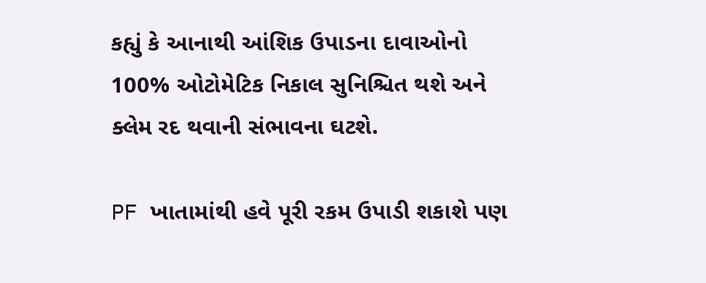કહ્યું કે આનાથી આંશિક ઉપાડના દાવાઓનો 100% ઓટોમેટિક નિકાલ સુનિશ્ચિત થશે અને ક્લેમ રદ થવાની સંભાવના ઘટશે.

PF ખાતામાંથી હવે પૂરી રકમ ઉપાડી શકાશે પણ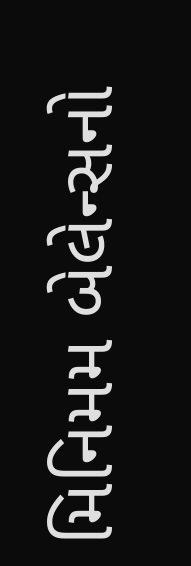મિનિમમ બેલેન્સનો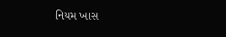નિયમ ખાસ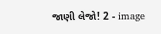જાણી લેજો! 2 - image